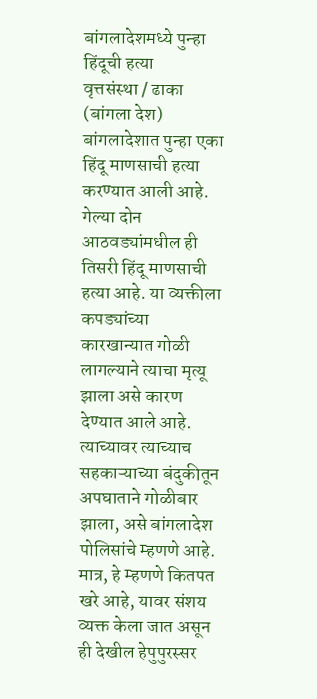बांगलादेशमध्ये पुन्हा हिंदूची हत्या
वृत्तसंस्था / ढाका (बांगला देश)
बांगलादेशात पुन्हा एका हिंदू माणसाची हत्या करण्यात आली आहे. गेल्या दोन आठवड्यांमधील ही तिसरी हिंदू माणसाची हत्या आहे. या व्यक्तीला कपड्यांच्या कारखान्यात गोळी लागल्याने त्याचा मृत्यू झाला असे कारण देण्यात आले आहे. त्याच्यावर त्याच्याच सहकाऱ्याच्या बंदुकीतून अपघाताने गोळीबार झाला, असे बांगलादेश पोलिसांचे म्हणणे आहे. मात्र, हे म्हणणे कितपत खरे आहे, यावर संशय व्यक्त केला जात असून ही देखील हेपुपुरस्सर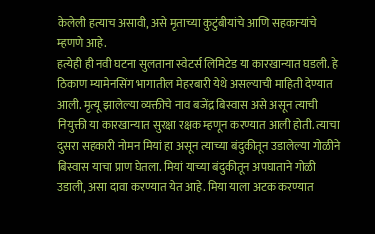केलेली हत्याच असावी, असे मृताच्या कुटुंबीयांचे आणि सहकाऱ्यांचे म्हणणे आहे.
हत्येही ही नवी घटना सुलताना स्वेटर्स लिमिटेड या कारखान्यात घडली. हे ठिकाण म्यामेनसिंग भागातील मेहरबारी येथे असल्याची माहिती देण्यात आली. मृत्यू झालेल्या व्यक्तीचे नाव बजेंद्र बिस्वास असे असून त्याची नियुक्ती या कारखान्यात सुरक्षा रक्षक म्हणून करण्यात आली होती. त्याचा दुसरा सहकारी नोमन मियां हा असून त्याच्या बंदुकीतून उडालेल्या गोळीने बिस्वास याचा प्राण घेतला. मियां याच्या बंदुकीतून अपघाताने गोळी उडाली, असा दावा करण्यात येत आहे. मिया याला अटक करण्यात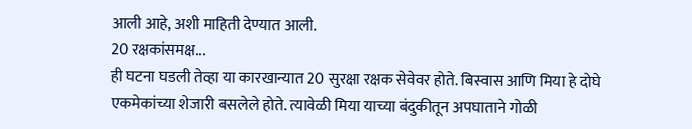आली आहे, अशी माहिती देण्यात आली.
20 रक्षकांसमक्ष...
ही घटना घडली तेव्हा या कारखान्यात 20 सुरक्षा रक्षक सेवेवर होते. बिस्वास आणि मिया हे दोघे एकमेकांच्या शेजारी बसलेले होते. त्यावेळी मिया याच्या बंदुकीतून अपघाताने गोळी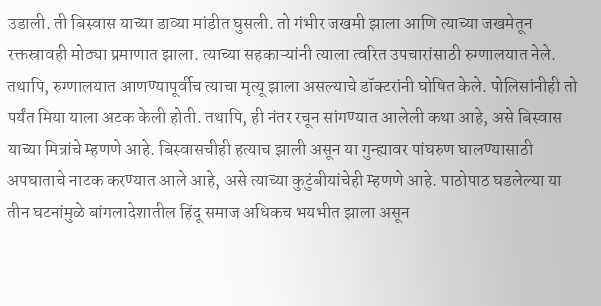उडाली. ती बिस्वास याच्या डाव्या मांडीत घुसली. तो गंभीर जखमी झाला आणि त्याच्या जखमेतून रक्तस्रावही मोठ्या प्रमाणात झाला. त्याच्या सहकाऱ्यांनी त्याला त्वरित उपचारांसाठी रुग्णालयात नेले. तथापि, रुग्णालयात आणण्यापूर्वीच त्याचा मृत्यू झाला असल्याचे डॉक्टरांनी घोषित केले. पोलिसांनीही तो पर्यंत मिया याला अटक केली होती. तथापि, ही नंतर रचून सांगण्यात आलेली कथा आहे, असे बिस्वास याच्या मित्रांचे म्हणणे आहे. बिस्वासचीही हत्याच झाली असून या गुन्ह्यावर पांघरुण घालण्यासाठी अपघाताचे नाटक करण्यात आले आहे, असे त्याच्या कुटुंबीयांचेही म्हणणे आहे. पाठोपाठ घडलेल्या या तीन घटनांमुळे बांगलादेशातील हिंदू समाज अधिकच भयभीत झाला असून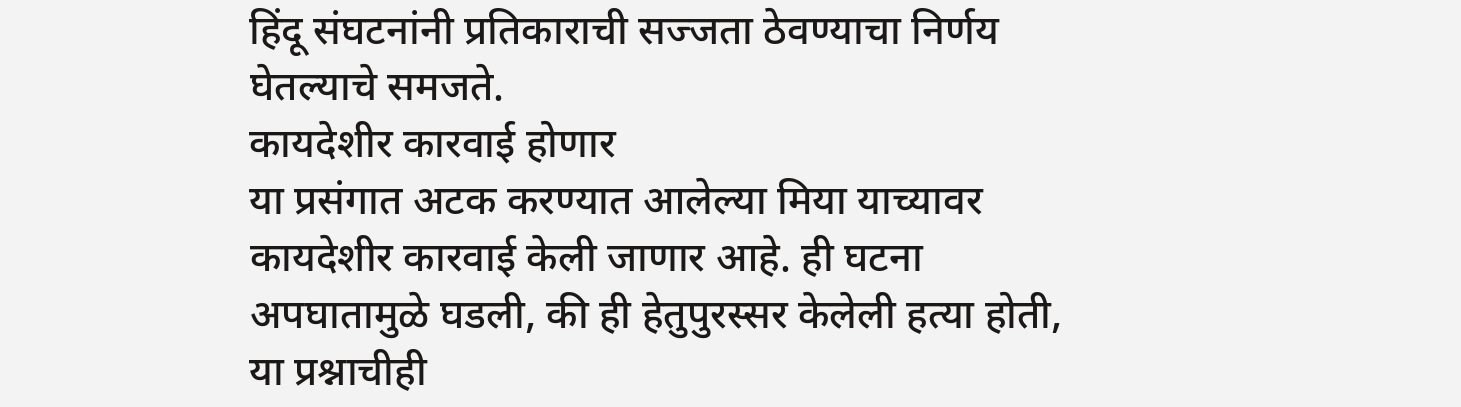हिंदू संघटनांनी प्रतिकाराची सज्जता ठेवण्याचा निर्णय घेतल्याचे समजते.
कायदेशीर कारवाई होणार
या प्रसंगात अटक करण्यात आलेल्या मिया याच्यावर कायदेशीर कारवाई केली जाणार आहे. ही घटना अपघातामुळे घडली, की ही हेतुपुरस्सर केलेली हत्या होती, या प्रश्नाचीही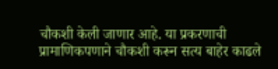चौकशी केली जाणार आहे. या प्रकरणाची प्रामाणिकपणाने चौकशी करून सत्य बाहेर काढले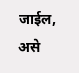जाईल, असे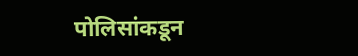पोलिसांकडून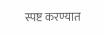स्पष्ट करण्यात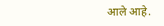आले आहे.